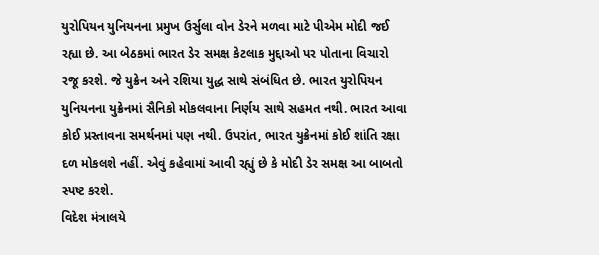યુરોપિયન યુનિયનના પ્રમુખ ઉર્સુલા વોન ડેરને મળવા માટે પીએમ મોદી જઈ રહ્યા છે. આ બેઠકમાં ભારત ડેર સમક્ષ કેટલાક મુદ્દાઓ પર પોતાના વિચારો રજૂ કરશે. જે યુક્રેન અને રશિયા યુદ્ધ સાથે સંબંધિત છે. ભારત યુરોપિયન યુનિયનના યુક્રેનમાં સૈનિકો મોકલવાના નિર્ણય સાથે સહમત નથી. ભારત આવા કોઈ પ્રસ્તાવના સમર્થનમાં પણ નથી. ઉપરાંત, ભારત યુક્રેનમાં કોઈ શાંતિ રક્ષા દળ મોકલશે નહીં. એવું કહેવામાં આવી રહ્યું છે કે મોદી ડેર સમક્ષ આ બાબતો સ્પષ્ટ કરશે.
વિદેશ મંત્રાલયે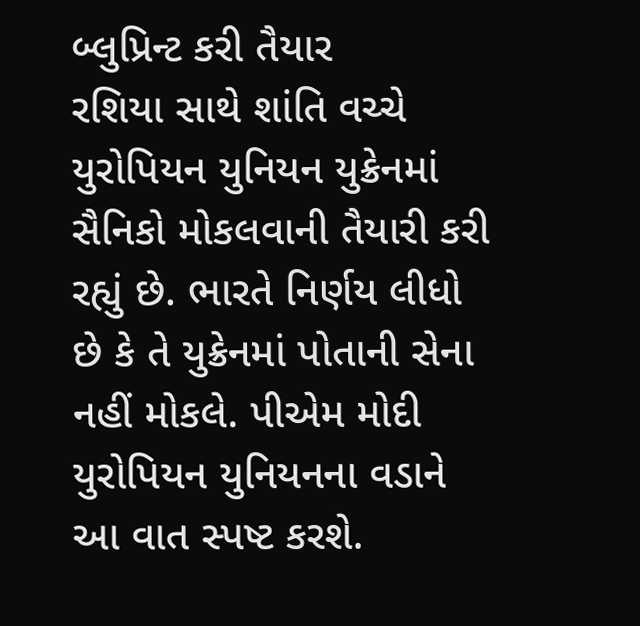બ્લુપ્રિન્ટ કરી તૈયાર
રશિયા સાથે શાંતિ વચ્ચે યુરોપિયન યુનિયન યુક્રેનમાં સૈનિકો મોકલવાની તૈયારી કરી રહ્યું છે. ભારતે નિર્ણય લીધો છે કે તે યુક્રેનમાં પોતાની સેના નહીં મોકલે. પીએમ મોદી યુરોપિયન યુનિયનના વડાને આ વાત સ્પષ્ટ કરશે.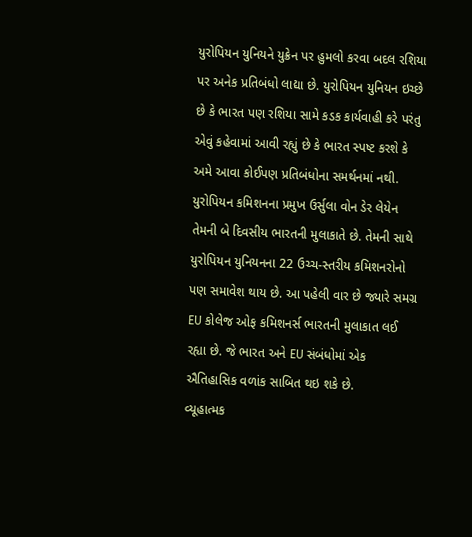યુરોપિયન યુનિયને યુક્રેન પર હુમલો કરવા બદલ રશિયા પર અનેક પ્રતિબંધો લાદ્યા છે. યુરોપિયન યુનિયન ઇચ્છે છે કે ભારત પણ રશિયા સામે કડક કાર્યવાહી કરે પરંતુ એવું કહેવામાં આવી રહ્યું છે કે ભારત સ્પષ્ટ કરશે કે અમે આવા કોઈપણ પ્રતિબંધોના સમર્થનમાં નથી. યુરોપિયન કમિશનના પ્રમુખ ઉર્સુલા વોન ડેર લેયેન તેમની બે દિવસીય ભારતની મુલાકાતે છે. તેમની સાથે યુરોપિયન યુનિયનના 22 ઉચ્ચ-સ્તરીય કમિશનરોનો પણ સમાવેશ થાય છે. આ પહેલી વાર છે જ્યારે સમગ્ર EU કોલેજ ઓફ કમિશનર્સ ભારતની મુલાકાત લઈ રહ્યા છે. જે ભારત અને EU સંબંધોમાં એક ઐતિહાસિક વળાંક સાબિત થઇ શકે છે.
વ્યૂહાત્મક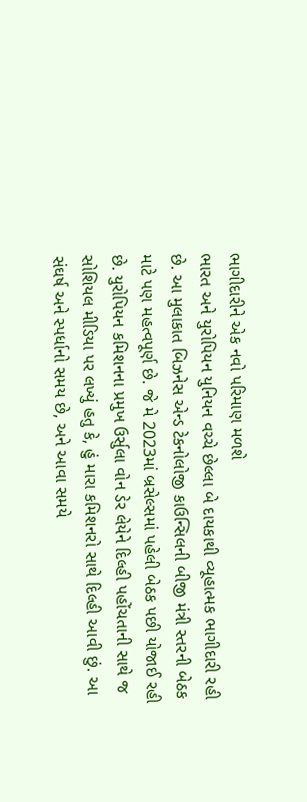ભાગીદારીને એક નવો પરિમાણ મળશે
ભારત અને યુરોપિયન યુનિયન વચ્ચે છેલ્લા બે દાયકાથી વ્યૂહાત્મક ભાગીદારી રહી છે. આ મુલાકાત બિઝનેસ એન્ડ ટેકનોલોજી કાઉન્સિલની બીજી મંત્રી સ્તરની બેઠક માટે પણ મહત્વપૂર્ણ છે. જે મે 2023માં બ્રસેલ્સમાં પહેલી બેઠક પછી યોજાઈ રહી છે. યુરોપિયન કમિશનના પ્રમુખ ઉર્સુલા વોન ડેર લેયેને દિલ્હી પહોંચતાની સાથે જ સોશિયલ મીડિયા પર લખ્યું હતુ કે, હું મારા કમિશનરો સાથે દિલ્હી આવી છું. આ સંઘર્ષ અને સ્પર્ધાનો સમય છે, અને આવા સમયે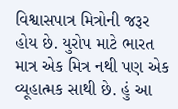વિશ્વાસપાત્ર મિત્રોની જરૂર હોય છે. યુરોપ માટે ભારત માત્ર એક મિત્ર નથી પણ એક વ્યૂહાત્મક સાથી છે. હું આ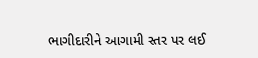ભાગીદારીને આગામી સ્તર પર લઈ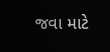જવા માટે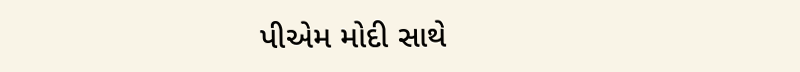પીએમ મોદી સાથે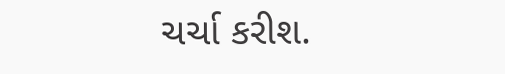ચર્ચા કરીશ.